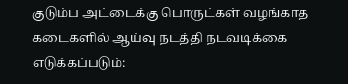குடும்ப அட்டைக்கு பொருட்கள் வழங்காத கடைகளில் ஆய்வு நடத்தி நடவடிக்கை எடுக்கப்படும்: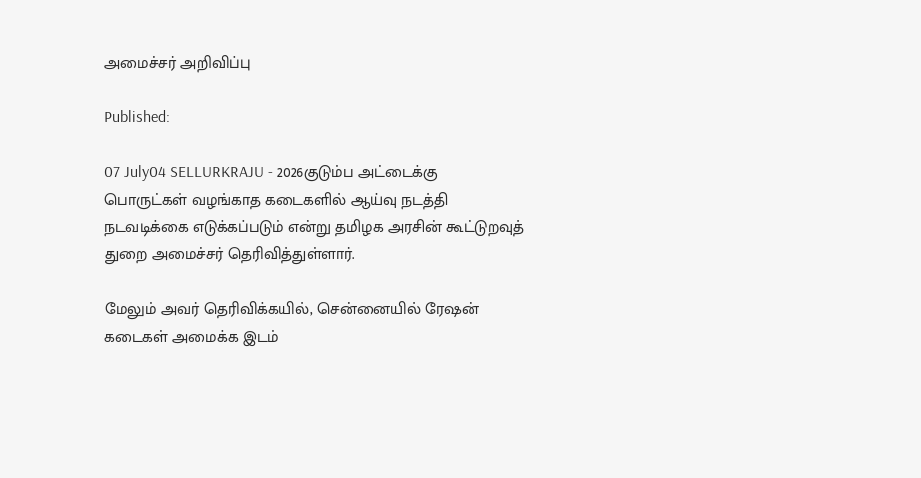அமைச்சர் அறிவிப்பு

Published:

07 July04 SELLURKRAJU - 2026குடும்ப அட்டைக்கு பொருட்கள் வழங்காத கடைகளில் ஆய்வு நடத்தி நடவடிக்கை எடுக்கப்படும் என்று தமிழக அரசின் கூட்டுறவுத் துறை அமைச்சர் தெரிவித்துள்ளார்.

மேலும் அவர் தெரிவிக்கயில், சென்னையில் ரேஷன் கடைகள் அமைக்க இடம்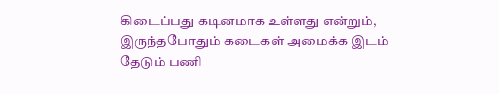கிடைப்பது கடினமாக உள்ளது என்றும், இருந்தபோதும் கடைகள் அமைக்க இடம் தேடும் பணி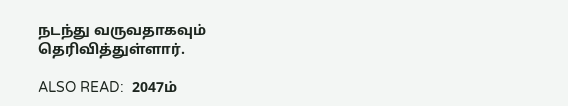நடந்து வருவதாகவும் தெரிவித்துள்ளார்.

ALSO READ:  2047ம்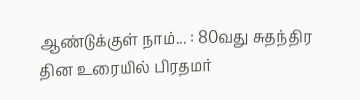ஆண்டுக்குள் நாம்... : 80வது சுதந்திர தின உரையில் பிரதமர்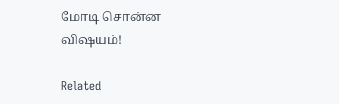மோடி சொன்ன விஷயம்!

Related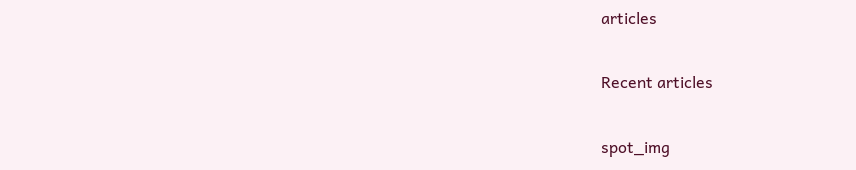articles

Recent articles

spot_img